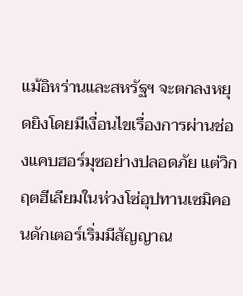แม้อิหร่านและสหรัฐฯ จะตกลงหยุดยิงโดยมีเงื่อนไขเรื่องการผ่านช่องแคบฮอร์มุซอย่างปลอดภัย แต่วิกฤตฮีเลียมในห่วงโซ่อุปทานเซมิคอนดักเตอร์เริ่มมีสัญญาณ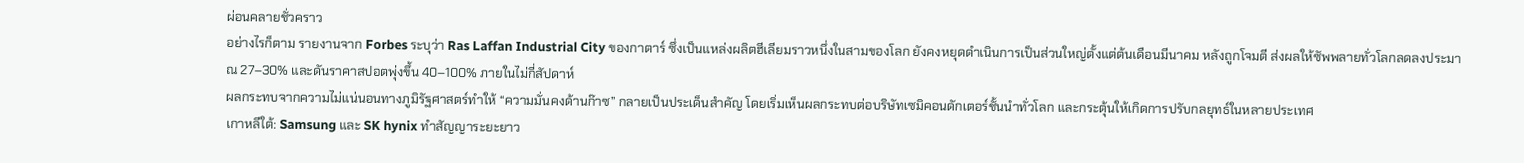ผ่อนคลายชั่วคราว
อย่างไรก็ตาม รายงานจาก Forbes ระบุว่า Ras Laffan Industrial City ของกาตาร์ ซึ่งเป็นแหล่งผลิตฮีเลียมราวหนึ่งในสามของโลก ยังคงหยุดดำเนินการเป็นส่วนใหญ่ตั้งแต่ต้นเดือนมีนาคม หลังถูกโจมตี ส่งผลให้ซัพพลายทั่วโลกลดลงประมาณ 27–30% และดันราคาสปอตพุ่งขึ้น 40–100% ภายในไม่กี่สัปดาห์
ผลกระทบจากความไม่แน่นอนทางภูมิรัฐศาสตร์ทำให้ “ความมั่นคงด้านก๊าซ” กลายเป็นประเด็นสำคัญ โดยเริ่มเห็นผลกระทบต่อบริษัทเซมิคอนดักเตอร์ชั้นนำทั่วโลก และกระตุ้นให้เกิดการปรับกลยุทธ์ในหลายประเทศ
เกาหลีใต้: Samsung และ SK hynix ทำสัญญาระยะยาว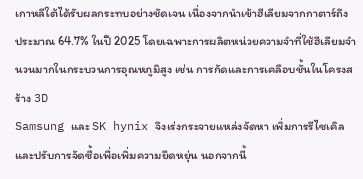เกาหลีใต้ได้รับผลกระทบอย่างชัดเจน เนื่องจากนำเข้าฮีเลียมจากกาตาร์ถึงประมาณ 64.7% ในปี 2025 โดยเฉพาะการผลิตหน่วยความจำที่ใช้ฮีเลียมจำนวนมากในกระบวนการอุณหภูมิสูง เช่น การกัดและการเคลือบชั้นในโครงสร้าง 3D
Samsung และ SK hynix จึงเร่งกระจายแหล่งจัดหา เพิ่มการรีไซเคิล และปรับการจัดซื้อเพื่อเพิ่มความยืดหยุ่น นอกจากนี้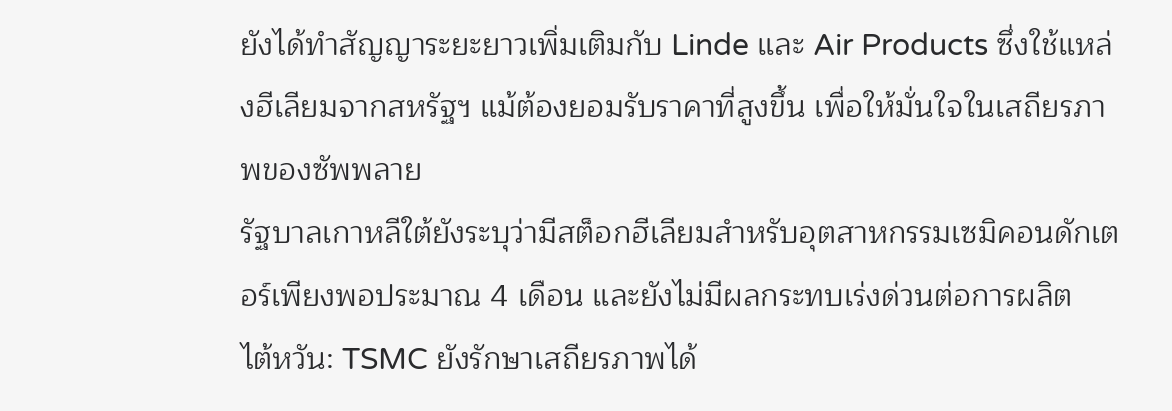ยังได้ทำสัญญาระยะยาวเพิ่มเติมกับ Linde และ Air Products ซึ่งใช้แหล่งฮีเลียมจากสหรัฐฯ แม้ต้องยอมรับราคาที่สูงขึ้น เพื่อให้มั่นใจในเสถียรภาพของซัพพลาย
รัฐบาลเกาหลีใต้ยังระบุว่ามีสต็อกฮีเลียมสำหรับอุตสาหกรรมเซมิคอนดักเตอร์เพียงพอประมาณ 4 เดือน และยังไม่มีผลกระทบเร่งด่วนต่อการผลิต
ไต้หวัน: TSMC ยังรักษาเสถียรภาพได้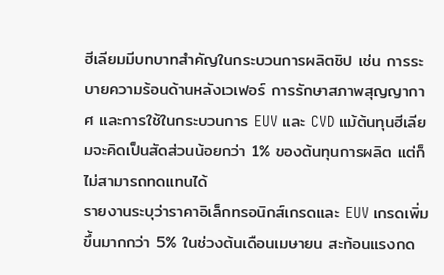ฮีเลียมมีบทบาทสำคัญในกระบวนการผลิตชิป เช่น การระบายความร้อนด้านหลังเวเฟอร์ การรักษาสภาพสุญญากาศ และการใช้ในกระบวนการ EUV และ CVD แม้ต้นทุนฮีเลียมจะคิดเป็นสัดส่วนน้อยกว่า 1% ของต้นทุนการผลิต แต่ก็ไม่สามารถทดแทนได้
รายงานระบุว่าราคาอิเล็กทรอนิกส์เกรดและ EUV เกรดเพิ่มขึ้นมากกว่า 5% ในช่วงต้นเดือนเมษายน สะท้อนแรงกด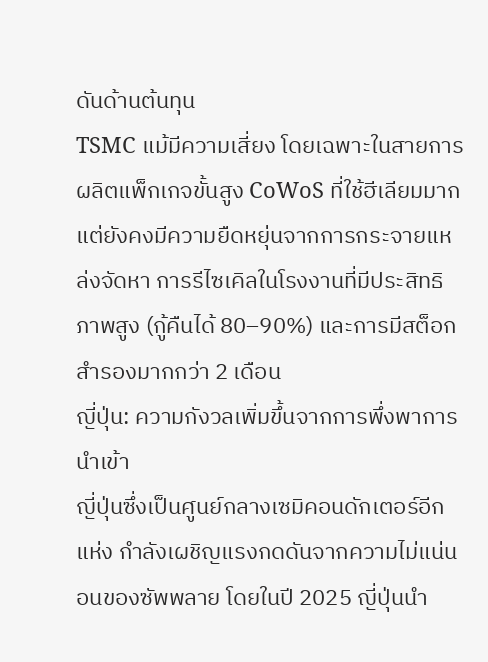ดันด้านต้นทุน
TSMC แม้มีความเสี่ยง โดยเฉพาะในสายการผลิตแพ็กเกจขั้นสูง CoWoS ที่ใช้ฮีเลียมมาก แต่ยังคงมีความยืดหยุ่นจากการกระจายแหล่งจัดหา การรีไซเคิลในโรงงานที่มีประสิทธิภาพสูง (กู้คืนได้ 80–90%) และการมีสต็อกสำรองมากกว่า 2 เดือน
ญี่ปุ่น: ความกังวลเพิ่มขึ้นจากการพึ่งพาการนำเข้า
ญี่ปุ่นซึ่งเป็นศูนย์กลางเซมิคอนดักเตอร์อีกแห่ง กำลังเผชิญแรงกดดันจากความไม่แน่นอนของซัพพลาย โดยในปี 2025 ญี่ปุ่นนำ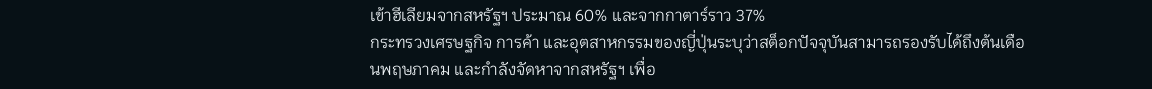เข้าฮีเลียมจากสหรัฐฯ ประมาณ 60% และจากกาตาร์ราว 37%
กระทรวงเศรษฐกิจ การค้า และอุตสาหกรรมของญี่ปุ่นระบุว่าสต็อกปัจจุบันสามารถรองรับได้ถึงต้นเดือนพฤษภาคม และกำลังจัดหาจากสหรัฐฯ เพื่อ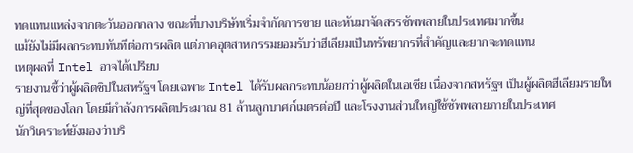ทดแทนแหล่งจากตะวันออกกลาง ขณะที่บางบริษัทเริ่มจำกัดการขาย และหันมาจัดสรรซัพพลายในประเทศมากขึ้น
แม้ยังไม่มีผลกระทบทันทีต่อการผลิต แต่ภาคอุตสาหกรรมยอมรับว่าฮีเลียมเป็นทรัพยากรที่สำคัญและยากจะทดแทน
เหตุผลที่ Intel อาจได้เปรียบ
รายงานชี้ว่าผู้ผลิตชิปในสหรัฐฯ โดยเฉพาะ Intel ได้รับผลกระทบน้อยกว่าผู้ผลิตในเอเชีย เนื่องจากสหรัฐฯ เป็นผู้ผลิตฮีเลียมรายใหญ่ที่สุดของโลก โดยมีกำลังการผลิตประมาณ 81 ล้านลูกบาศก์เมตรต่อปี และโรงงานส่วนใหญ่ใช้ซัพพลายภายในประเทศ
นักวิเคราะห์ยังมองว่าบริ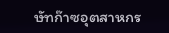ษัทก๊าซอุตสาหกร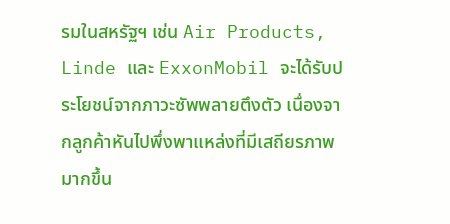รมในสหรัฐฯ เช่น Air Products, Linde และ ExxonMobil จะได้รับประโยชน์จากภาวะซัพพลายตึงตัว เนื่องจากลูกค้าหันไปพึ่งพาแหล่งที่มีเสถียรภาพมากขึ้น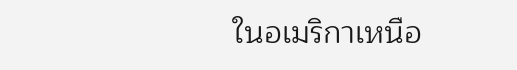ในอเมริกาเหนือ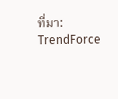ที่มา: TrendForce